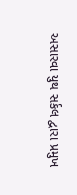અસારવા યુથ સર્કલ દ્વારા પ્રમુખ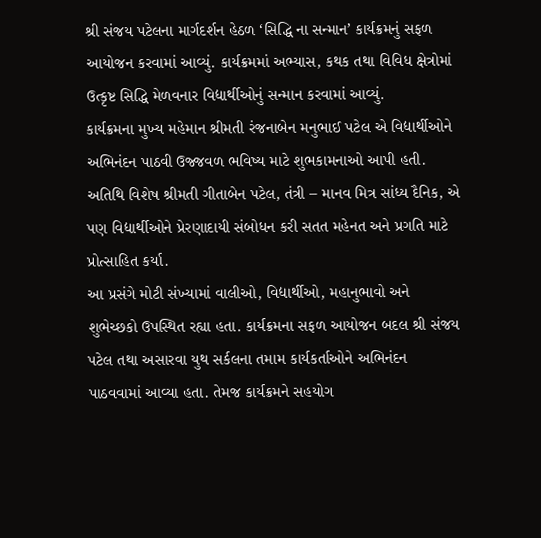શ્રી સંજય પટેલના માર્ગદર્શન હેઠળ ‘સિદ્ધિ ના સન્માન’ કાર્યક્રમનું સફળ આયોજન કરવામાં આવ્યું. કાર્યક્રમમાં અભ્યાસ, કથક તથા વિવિધ ક્ષેત્રોમાં ઉત્કૃષ્ટ સિદ્ધિ મેળવનાર વિદ્યાર્થીઓનું સન્માન કરવામાં આવ્યું.
કાર્યક્રમના મુખ્ય મહેમાન શ્રીમતી રંજનાબેન મનુભાઈ પટેલ એ વિદ્યાર્થીઓને અભિનંદન પાઠવી ઉજ્જવળ ભવિષ્ય માટે શુભકામનાઓ આપી હતી. અતિથિ વિશેષ શ્રીમતી ગીતાબેન પટેલ, તંત્રી – માનવ મિત્ર સાંધ્ય દૈનિક, એ પણ વિદ્યાર્થીઓને પ્રેરણાદાયી સંબોધન કરી સતત મહેનત અને પ્રગતિ માટે પ્રોત્સાહિત કર્યા.
આ પ્રસંગે મોટી સંખ્યામાં વાલીઓ, વિદ્યાર્થીઓ, મહાનુભાવો અને શુભેચ્છકો ઉપસ્થિત રહ્યા હતા. કાર્યક્રમના સફળ આયોજન બદલ શ્રી સંજય પટેલ તથા અસારવા યુથ સર્કલના તમામ કાર્યકર્તાઓને અભિનંદન પાઠવવામાં આવ્યા હતા. તેમજ કાર્યક્રમને સહયોગ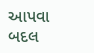આપવા બદલ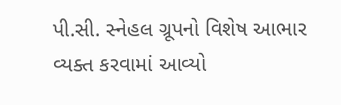પી.સી. સ્નેહલ ગ્રૂપનો વિશેષ આભાર વ્યક્ત કરવામાં આવ્યો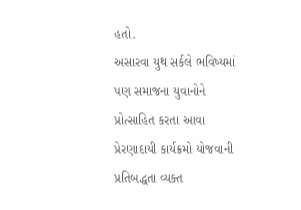હતો.
અસારવા યુથ સર્કલે ભવિષ્યમાં પણ સમાજના યુવાનોને પ્રોત્સાહિત કરતા આવા પ્રેરણાદાયી કાર્યક્રમો યોજવાની પ્રતિબદ્ધતા વ્યક્ત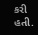કરી હતી.